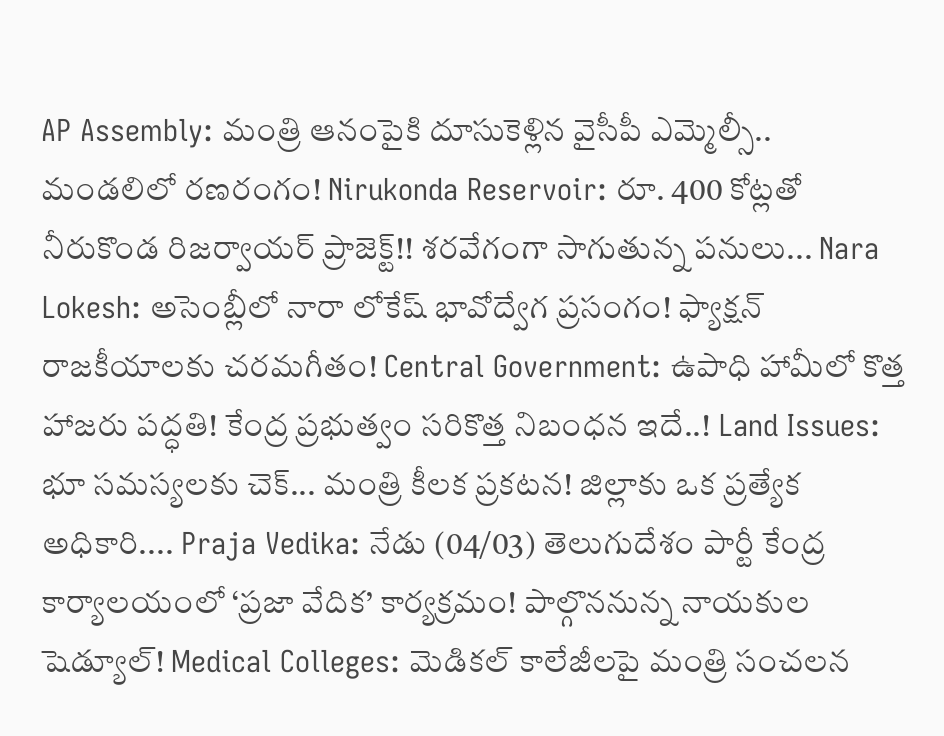AP Assembly: మంత్రి ఆనంపైకి దూసుకెళ్లిన వైసీపీ ఎమ్మెల్సీ.. మండలిలో రణరంగం! Nirukonda Reservoir: రూ. 400 కోట్లతో నీరుకొండ రిజర్వాయర్ ప్రాజెక్ట్!! శరవేగంగా సాగుతున్న పనులు... Nara Lokesh: అసెంబ్లీలో నారా లోకేష్ భావోద్వేగ ప్రసంగం! ఫ్యాక్షన్ రాజకీయాలకు చరమగీతం! Central Government: ఉపాధి హామీలో కొత్త హాజరు పద్ధతి! కేంద్ర ప్రభుత్వం సరికొత్త నిబంధన ఇదే..! Land Issues: భూ సమస్యలకు చెక్... మంత్రి కీలక ప్రకటన! జిల్లాకు ఒక ప్రత్యేక అధికారి.... Praja Vedika: నేడు (04/03) తెలుగుదేశం పార్టీ కేంద్ర కార్యాలయంలో ‘ప్రజా వేదిక’ కార్యక్రమం! పాల్గొననున్న నాయకుల షెడ్యూల్! Medical Colleges: మెడికల్ కాలేజీలపై మంత్రి సంచలన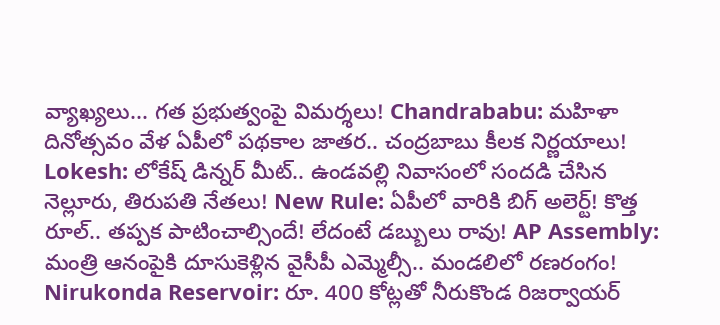వ్యాఖ్యలు... గత ప్రభుత్వంపై విమర్శలు! Chandrababu: మహిళా దినోత్సవం వేళ ఏపీలో పథకాల జాతర.. చంద్రబాబు కీలక నిర్ణయాలు! Lokesh: లోకేష్ డిన్నర్ మీట్.. ఉండవల్లి నివాసంలో సందడి చేసిన నెల్లూరు, తిరుపతి నేతలు! New Rule: ఏపీలో వారికి బిగ్ అలెర్ట్! కొత్త రూల్.. తప్పక పాటించాల్సిందే! లేదంటే డబ్బులు రావు! AP Assembly: మంత్రి ఆనంపైకి దూసుకెళ్లిన వైసీపీ ఎమ్మెల్సీ.. మండలిలో రణరంగం! Nirukonda Reservoir: రూ. 400 కోట్లతో నీరుకొండ రిజర్వాయర్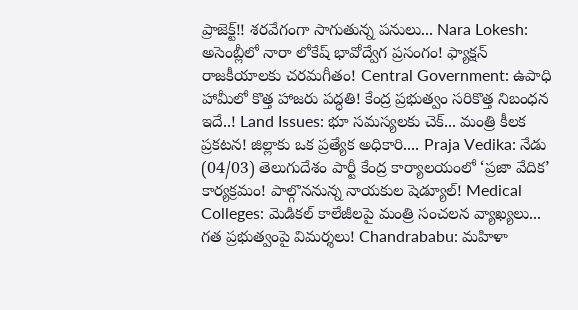ప్రాజెక్ట్!! శరవేగంగా సాగుతున్న పనులు... Nara Lokesh: అసెంబ్లీలో నారా లోకేష్ భావోద్వేగ ప్రసంగం! ఫ్యాక్షన్ రాజకీయాలకు చరమగీతం! Central Government: ఉపాధి హామీలో కొత్త హాజరు పద్ధతి! కేంద్ర ప్రభుత్వం సరికొత్త నిబంధన ఇదే..! Land Issues: భూ సమస్యలకు చెక్... మంత్రి కీలక ప్రకటన! జిల్లాకు ఒక ప్రత్యేక అధికారి.... Praja Vedika: నేడు (04/03) తెలుగుదేశం పార్టీ కేంద్ర కార్యాలయంలో ‘ప్రజా వేదిక’ కార్యక్రమం! పాల్గొననున్న నాయకుల షెడ్యూల్! Medical Colleges: మెడికల్ కాలేజీలపై మంత్రి సంచలన వ్యాఖ్యలు... గత ప్రభుత్వంపై విమర్శలు! Chandrababu: మహిళా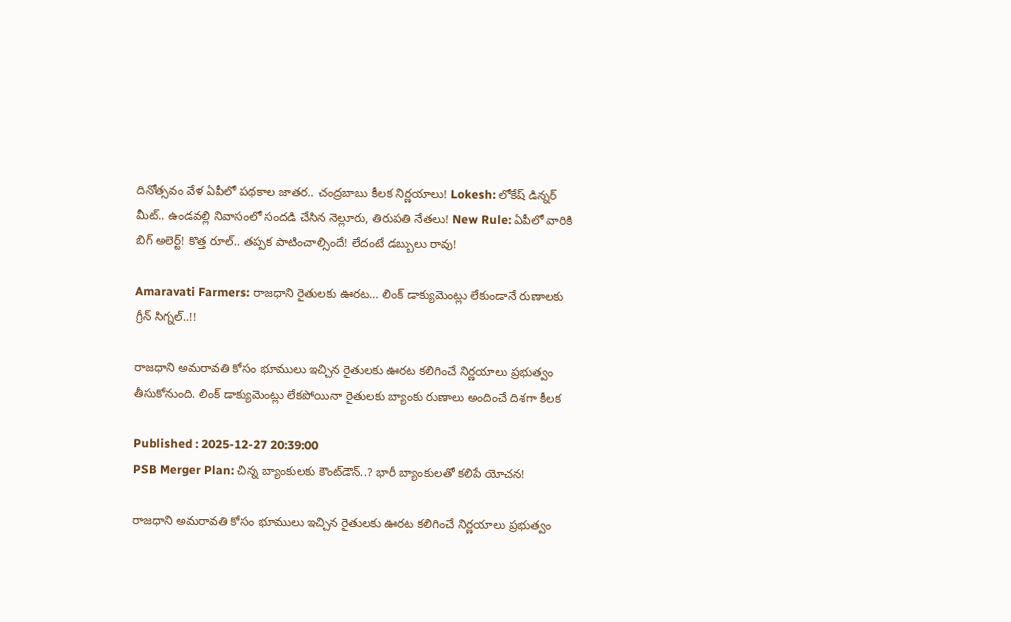దినోత్సవం వేళ ఏపీలో పథకాల జాతర.. చంద్రబాబు కీలక నిర్ణయాలు! Lokesh: లోకేష్ డిన్నర్ మీట్.. ఉండవల్లి నివాసంలో సందడి చేసిన నెల్లూరు, తిరుపతి నేతలు! New Rule: ఏపీలో వారికి బిగ్ అలెర్ట్! కొత్త రూల్.. తప్పక పాటించాల్సిందే! లేదంటే డబ్బులు రావు!

Amaravati Farmers: రాజధాని రైతులకు ఊరట… లింక్ డాక్యుమెంట్లు లేకుండానే రుణాలకు గ్రీన్ సిగ్నల్..!!

రాజధాని అమరావతి కోసం భూములు ఇచ్చిన రైతులకు ఊరట కలిగించే నిర్ణయాలు ప్రభుత్వం తీసుకోనుంది. లింక్ డాక్యుమెంట్లు లేకపోయినా రైతులకు బ్యాంకు రుణాలు అందించే దిశగా కీలక

Published : 2025-12-27 20:39:00
PSB Merger Plan: చిన్న బ్యాంకులకు కౌంట్‌డౌన్..? భారీ బ్యాంకులతో కలిపే యోచన!

రాజధాని అమరావతి కోసం భూములు ఇచ్చిన రైతులకు ఊరట కలిగించే నిర్ణయాలు ప్రభుత్వం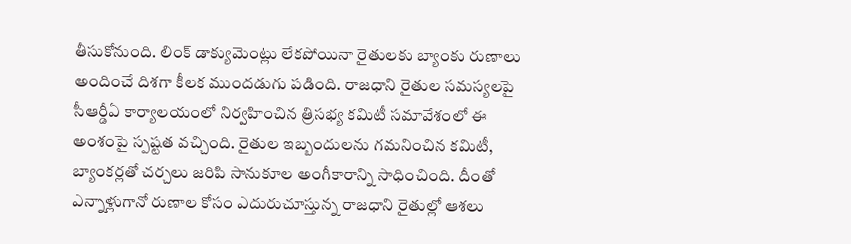తీసుకోనుంది. లింక్ డాక్యుమెంట్లు లేకపోయినా రైతులకు బ్యాంకు రుణాలు అందించే దిశగా కీలక ముందడుగు పడింది. రాజధాని రైతుల సమస్యలపై సీఆర్డీఏ కార్యాలయంలో నిర్వహించిన త్రిసభ్య కమిటీ సమావేశంలో ఈ అంశంపై స్పష్టత వచ్చింది. రైతుల ఇబ్బందులను గమనించిన కమిటీ, బ్యాంకర్లతో చర్చలు జరిపి సానుకూల అంగీకారాన్ని సాధించింది. దీంతో ఎన్నాళ్లుగానో రుణాల కోసం ఎదురుచూస్తున్న రాజధాని రైతుల్లో ఆశలు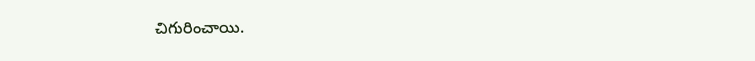చిగురించాయి.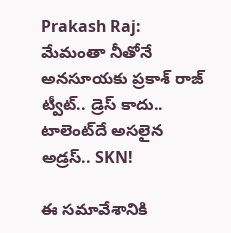Prakash Raj: మేమంతా నీతోనే అనసూయకు ప్రకాశ్ రాజ్ ట్వీట్.. డ్రెస్ కాదు.. టాలెంట్‌దే అసలైన అడ్రస్.. SKN!

ఈ సమావేశానికి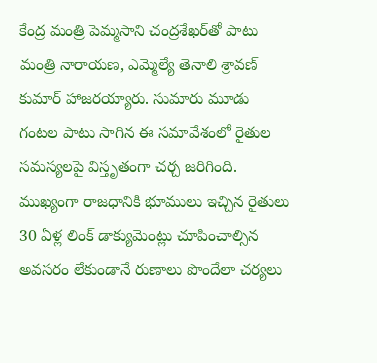కేంద్ర మంత్రి పెమ్మసాని చంద్రశేఖర్‌తో పాటు మంత్రి నారాయణ, ఎమ్మెల్యే తెనాలి శ్రావణ్ కుమార్ హాజరయ్యారు. సుమారు మూడు గంటల పాటు సాగిన ఈ సమావేశంలో రైతుల సమస్యలపై విస్తృతంగా చర్చ జరిగింది. ముఖ్యంగా రాజధానికి భూములు ఇచ్చిన రైతులు 30 ఏళ్ల లింక్ డాక్యుమెంట్లు చూపించాల్సిన అవసరం లేకుండానే రుణాలు పొందేలా చర్యలు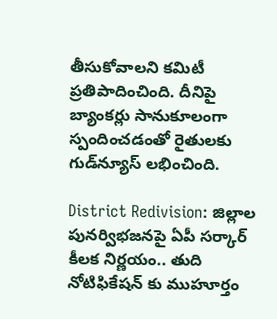తీసుకోవాలని కమిటీ ప్రతిపాదించింది. దీనిపై బ్యాంకర్లు సానుకూలంగా స్పందించడంతో రైతులకు గుడ్‌న్యూస్ లభించింది.

District Redivision: జిల్లాల పునర్విభజనపై ఏపీ సర్కార్ కీలక నిర్ణయం.. తుది నోటిఫికేషన్ కు ముహూర్తం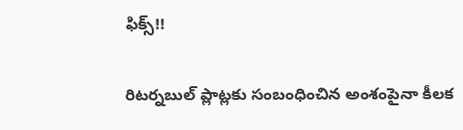ఫిక్స్!!

రిటర్నబుల్ ప్లాట్లకు సంబంధించిన అంశంపైనా కీలక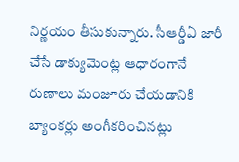నిర్ణయం తీసుకున్నారు. సీఆర్డీఏ జారీ చేసే డాక్యుమెంట్ల ఆధారంగానే రుణాలు మంజూరు చేయడానికి బ్యాంకర్లు అంగీకరించినట్లు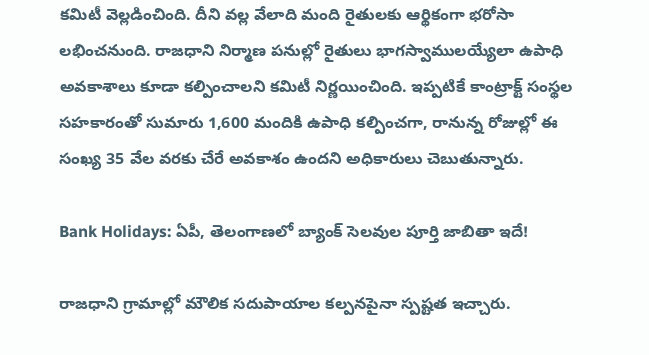కమిటీ వెల్లడించింది. దీని వల్ల వేలాది మంది రైతులకు ఆర్థికంగా భరోసా లభించనుంది. రాజధాని నిర్మాణ పనుల్లో రైతులు భాగస్వాములయ్యేలా ఉపాధి అవకాశాలు కూడా కల్పించాలని కమిటీ నిర్ణయించింది. ఇప్పటికే కాంట్రాక్ట్ సంస్థల సహకారంతో సుమారు 1,600 మందికి ఉపాధి కల్పించగా, రానున్న రోజుల్లో ఈ సంఖ్య 35 వేల వరకు చేరే అవకాశం ఉందని అధికారులు చెబుతున్నారు.

Bank Holidays: ఏపీ, తెలంగాణలో బ్యాంక్ సెలవుల పూర్తి జాబితా ఇదే!

రాజధాని గ్రామాల్లో మౌలిక సదుపాయాల కల్పనపైనా స్పష్టత ఇచ్చారు.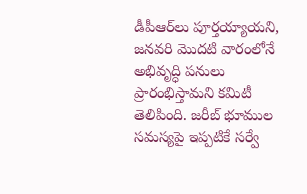డీపీఆర్‌లు పూర్తయ్యాయని, జనవరి మొదటి వారంలోనే అభివృద్ధి పనులు ప్రారంభిస్తామని కమిటీ తెలిపింది. జరీబ్ భూముల సమస్యపై ఇప్పటికే సర్వే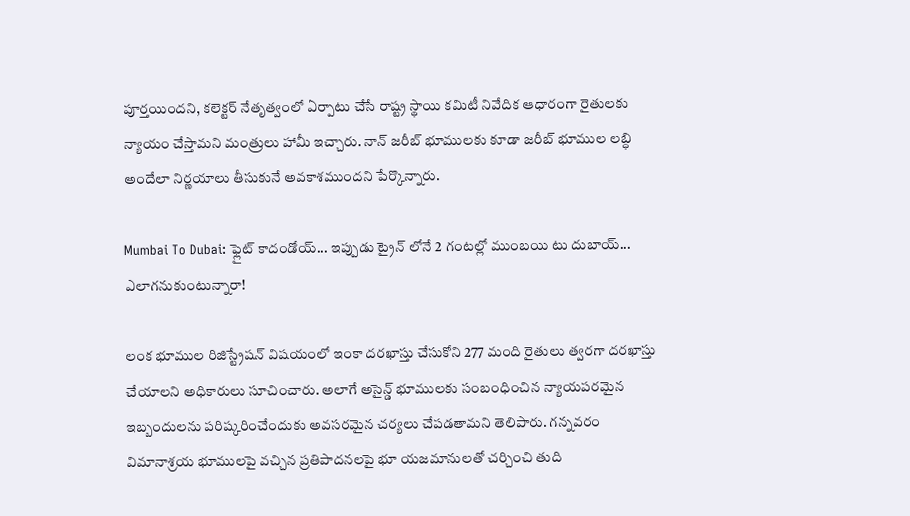పూర్తయిందని, కలెక్టర్ నేతృత్వంలో ఏర్పాటు చేసే రాష్ట్ర స్థాయి కమిటీ నివేదిక ఆధారంగా రైతులకు న్యాయం చేస్తామని మంత్రులు హామీ ఇచ్చారు. నాన్ జరీబ్ భూములకు కూడా జరీబ్ భూముల లబ్ధి అందేలా నిర్ణయాలు తీసుకునే అవకాశముందని పేర్కొన్నారు.

Mumbai To Dubai: ఫ్లైట్ కాదండోయ్... ఇప్పుడు ట్రైన్ లోనే 2 గంటల్లో ముంబయి టు దుబాయ్... ఎలాగనుకుంటున్నారా!

లంక భూముల రిజిస్ట్రేషన్ విషయంలో ఇంకా దరఖాస్తు చేసుకోని 277 మంది రైతులు త్వరగా దరఖాస్తు చేయాలని అధికారులు సూచించారు. అలాగే అసైన్డ్ భూములకు సంబంధించిన న్యాయపరమైన ఇబ్బందులను పరిష్కరించేందుకు అవసరమైన చర్యలు చేపడతామని తెలిపారు. గన్నవరం విమానాశ్రయ భూములపై వచ్చిన ప్రతిపాదనలపై భూ యజమానులతో చర్చించి తుది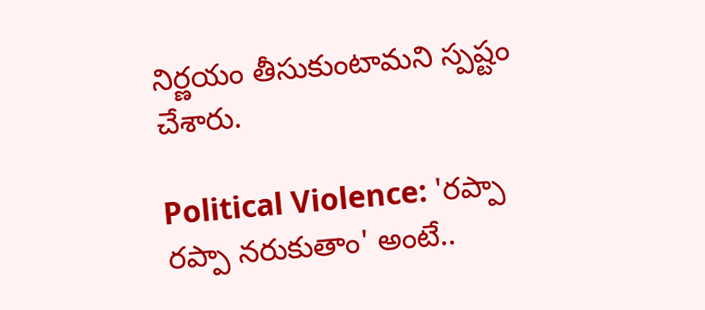నిర్ణయం తీసుకుంటామని స్పష్టం చేశారు.

Political Violence: 'రప్పా రప్పా నరుకుతాం' అంటే..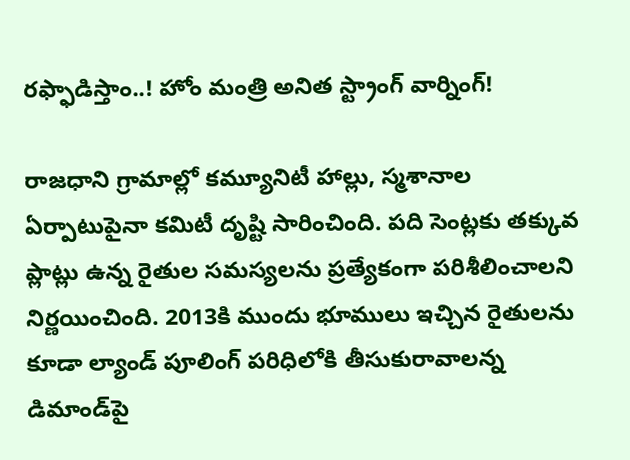రఫ్ఫాడిస్తాం..! హోం మంత్రి అనిత స్ట్రాంగ్ వార్నింగ్!

రాజధాని గ్రామాల్లో కమ్యూనిటీ హాల్లు, స్మశానాల ఏర్పాటుపైనా కమిటీ దృష్టి సారించింది. పది సెంట్లకు తక్కువ ప్లాట్లు ఉన్న రైతుల సమస్యలను ప్రత్యేకంగా పరిశీలించాలని నిర్ణయించింది. 2013కి ముందు భూములు ఇచ్చిన రైతులను కూడా ల్యాండ్ పూలింగ్ పరిధిలోకి తీసుకురావాలన్న డిమాండ్‌పై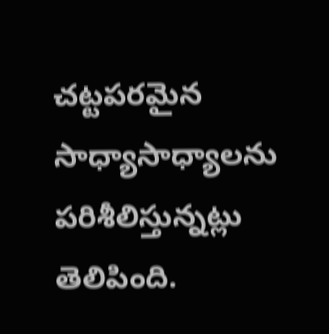చట్టపరమైన సాధ్యాసాధ్యాలను పరిశీలిస్తున్నట్లు తెలిపింది.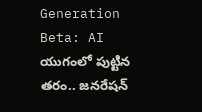Generation Beta: AI యుగంలో పుట్టిన తరం.. జనరేషన్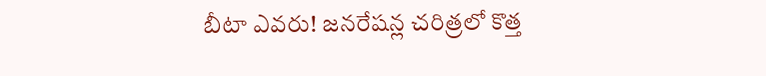బీటా ఎవరు! జనరేషన్ల చరిత్రలో కొత్త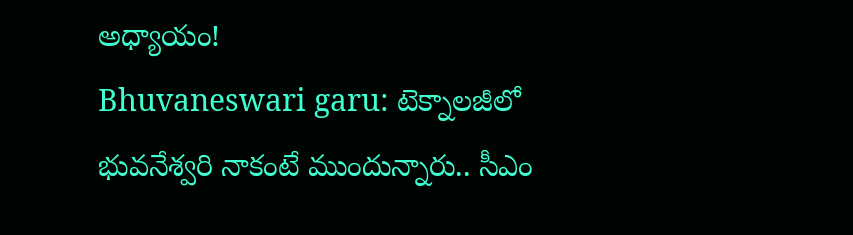అధ్యాయం!
Bhuvaneswari garu: టెక్నాలజీలో భువనేశ్వరి నాకంటే ముందున్నారు.. సీఎం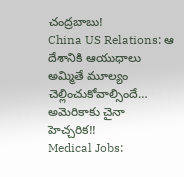చంద్రబాబు!
China US Relations: ఆ దేశానికి ఆయుధాలు అమ్మితే మూల్యం చెల్లించుకోవాల్సిందే… అమెరికాకు చైనా హెచ్చరిక!!
Medical Jobs: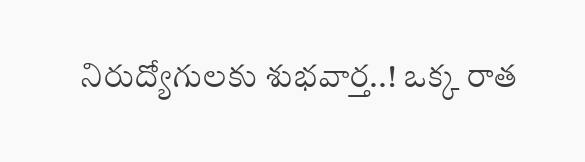నిరుద్యోగులకు శుభవార్త..! ఒక్క రాత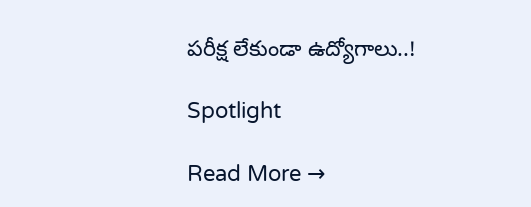పరీక్ష లేకుండా ఉద్యోగాలు..!

Spotlight

Read More →